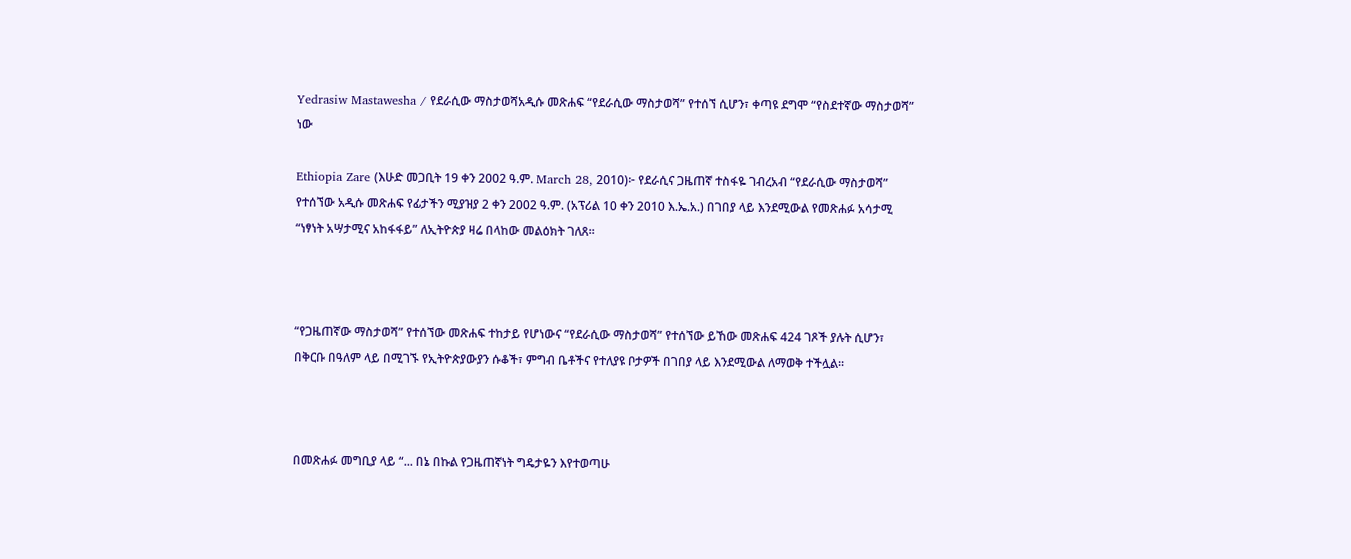Yedrasiw Mastawesha / የደራሲው ማስታወሻአዲሱ መጽሐፍ “የደራሲው ማስታወሻ” የተሰኘ ሲሆን፣ ቀጣዩ ደግሞ “የስደተኛው ማስታወሻ” ነው

Ethiopia Zare (እሁድ መጋቢት 19 ቀን 2002 ዓ.ም. March 28, 2010)፦ የደራሲና ጋዜጠኛ ተስፋዬ ገብረአብ “የደራሲው ማስታወሻ” የተሰኘው አዲሱ መጽሐፍ የፊታችን ሚያዝያ 2 ቀን 2002 ዓ.ም. (አፕሪል 10 ቀን 2010 እ.ኤ.አ.) በገበያ ላይ እንደሚውል የመጽሐፉ አሳታሚ “ነፃነት አሣታሚና አከፋፋይ” ለኢትዮጵያ ዛሬ በላከው መልዕክት ገለጸ።



“የጋዜጠኛው ማስታወሻ” የተሰኘው መጽሐፍ ተከታይ የሆነውና “የደራሲው ማስታወሻ” የተሰኘው ይኸው መጽሐፍ 424 ገጾች ያሉት ሲሆን፣ በቅርቡ በዓለም ላይ በሚገኙ የኢትዮጵያውያን ሱቆች፣ ምግብ ቤቶችና የተለያዩ ቦታዎች በገበያ ላይ እንደሚውል ለማወቅ ተችሏል።



በመጽሐፉ መግቢያ ላይ “... በኔ በኩል የጋዜጠኛነት ግዴታዬን እየተወጣሁ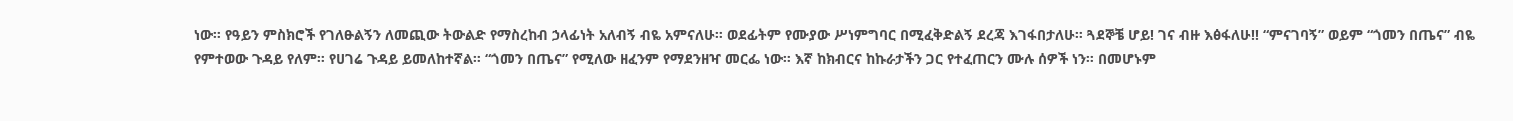ነው። የዓይን ምስክሮች የገለፁልኝን ለመጪው ትውልድ የማስረከብ ኃላፊነት አለብኝ ብዬ አምናለሁ። ወደፊትም የሙያው ሥነምግባር በሚፈቅድልኝ ደረጃ እገፋበታለሁ። ጓደኞቼ ሆይ! ገና ብዙ እፅፋለሁ!! “ምናገባኝ” ወይም “ጎመን በጤና” ብዬ የምተወው ጉዳይ የለም። የሀገሬ ጉዳይ ይመለከተኛል። “ጎመን በጤና” የሚለው ዘፈንም የማደንዘዣ መርፌ ነው። እኛ ከክብርና ከኩራታችን ጋር የተፈጠርን ሙሉ ሰዎች ነን። በመሆኑም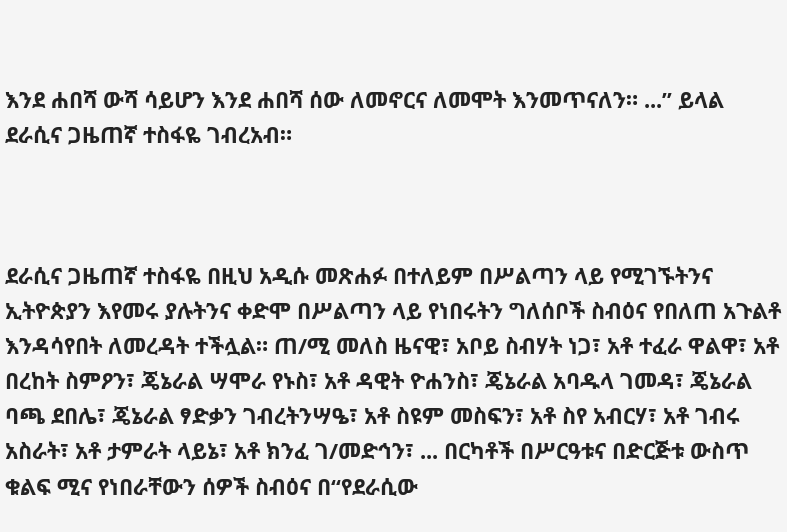እንደ ሐበሻ ውሻ ሳይሆን እንደ ሐበሻ ሰው ለመኖርና ለመሞት እንመጥናለን። ...” ይላል ደራሲና ጋዜጠኛ ተስፋዬ ገብረአብ።



ደራሲና ጋዜጠኛ ተስፋዬ በዚህ አዲሱ መጽሐፉ በተለይም በሥልጣን ላይ የሚገኙትንና ኢትዮጵያን እየመሩ ያሉትንና ቀድሞ በሥልጣን ላይ የነበሩትን ግለሰቦች ስብዕና የበለጠ አጉልቶ እንዳሳየበት ለመረዳት ተችሏል። ጠ/ሚ መለስ ዜናዊ፣ አቦይ ስብሃት ነጋ፣ አቶ ተፈራ ዋልዋ፣ አቶ በረከት ስምዖን፣ ጄኔራል ሣሞራ የኑስ፣ አቶ ዳዊት ዮሐንስ፣ ጄኔራል አባዱላ ገመዳ፣ ጄኔራል ባጫ ደበሌ፣ ጄኔራል ፃድቃን ገብረትንሣዔ፣ አቶ ስዩም መስፍን፣ አቶ ስየ አብርሃ፣ አቶ ገብሩ አስራት፣ አቶ ታምራት ላይኔ፣ አቶ ክንፈ ገ/መድኅን፣ ... በርካቶች በሥርዓቱና በድርጅቱ ውስጥ ቁልፍ ሚና የነበራቸውን ሰዎች ስብዕና በ“የደራሲው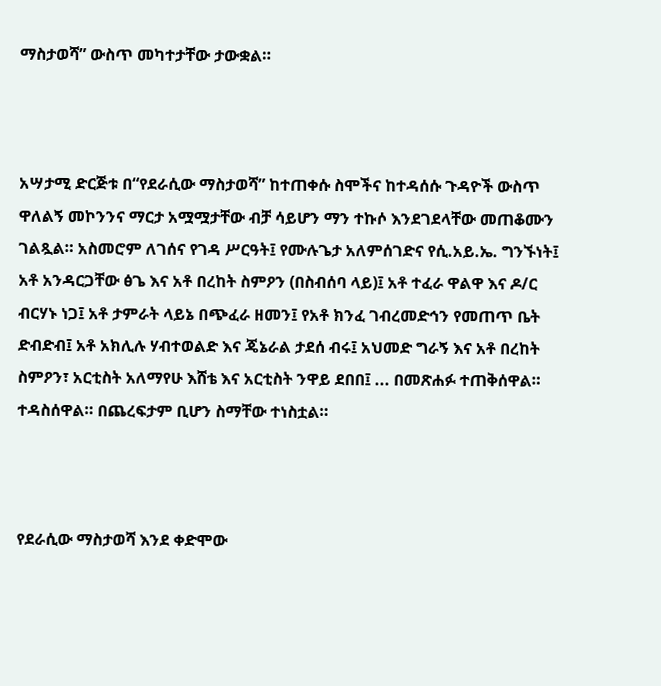ማስታወሻ” ውስጥ መካተታቸው ታውቋል።



አሣታሚ ድርጅቱ በ“የደራሲው ማስታወሻ” ከተጠቀሱ ስሞችና ከተዳሰሱ ጉዳዮች ውስጥ ዋለልኝ መኮንንና ማርታ አሟሟታቸው ብቻ ሳይሆን ማን ተኩሶ እንደገደላቸው መጠቆሙን ገልጿል። አስመሮም ለገሰና የገዳ ሥርዓት፤ የሙሉጌታ አለምሰገድና የሲ.አይ.ኤ. ግንኙነት፤ አቶ አንዳርጋቸው ፅጌ እና አቶ በረከት ስምዖን (በስብሰባ ላይ)፤ አቶ ተፈራ ዋልዋ እና ዶ/ር ብርሃኑ ነጋ፤ አቶ ታምራት ላይኔ በጭፈራ ዘመን፤ የአቶ ክንፈ ገብረመድኅን የመጠጥ ቤት ድብድብ፤ አቶ አክሊሉ ሃብተወልድ እና ጄኔራል ታደሰ ብሩ፤ አህመድ ግራኝ እና አቶ በረከት ስምዖን፣ አርቲስት አለማየሁ እሸቴ እና አርቲስት ንዋይ ደበበ፤ ... በመጽሐፉ ተጠቅሰዋል። ተዳስሰዋል። በጨረፍታም ቢሆን ስማቸው ተነስቷል።



የደራሲው ማስታወሻ እንደ ቀድሞው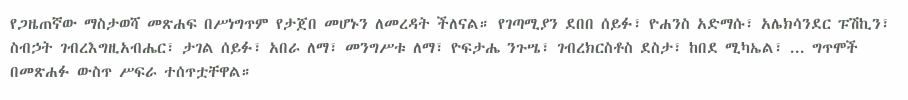የጋዜጠኛው ማስታወሻ መጽሐፍ በሥነግጥም የታጀበ መሆኑን ለመረዳት ችለናል። የገጣሚያን ደበበ ሰይፉ፣ ዮሐንስ አድማሱ፣ አሌክሳንደር ፑሽኪን፣ ስብኃት ገብረእግዚአብሔር፣ ታገል ሰይፉ፣ አበራ ለማ፣ መንግሥቱ ለማ፣ ዮፍታሔ ንጉሤ፣ ገብረክርስቶስ ደስታ፣ ከበደ ሚካኤል፣ ... ግጥሞች በመጽሐፉ ውስጥ ሥፍራ ተሰጥቷቸዋል።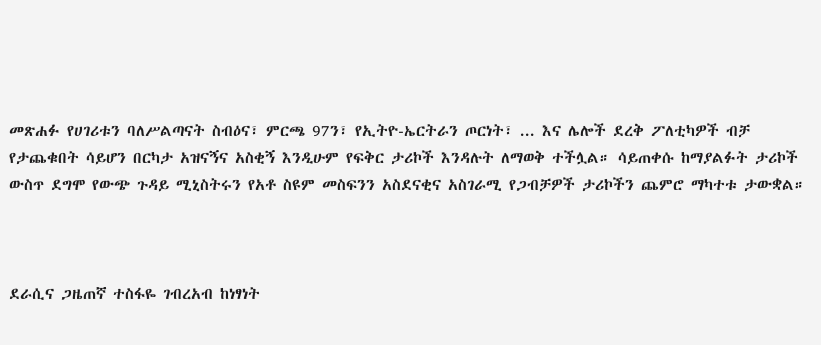መጽሐፉ የሀገሪቱን ባለሥልጣናት ስብዕና፣ ምርጫ 97ን፣ የኢትዮ-ኤርትራን ጦርነት፣ ... እና ሌሎች ደረቅ ፖለቲካዎች ብቻ የታጨቁበት ሳይሆን በርካታ አዝናኝና አስቂኝ እንዲሁም የፍቅር ታሪኮች እንዳሉት ለማወቅ ተችሏል። ሳይጠቀሱ ከማያልፉት ታሪኮች ውስጥ ደግሞ የውጭ ጉዳይ ሚኒስትሩን የአቶ ስዩም መስፍንን አስደናቂና አስገራሚ የጋብቻዎች ታሪኮችን ጨምሮ ማካተቱ ታውቋል።



ደራሲና ጋዜጠኛ ተስፋዬ ገብረአብ ከነፃነት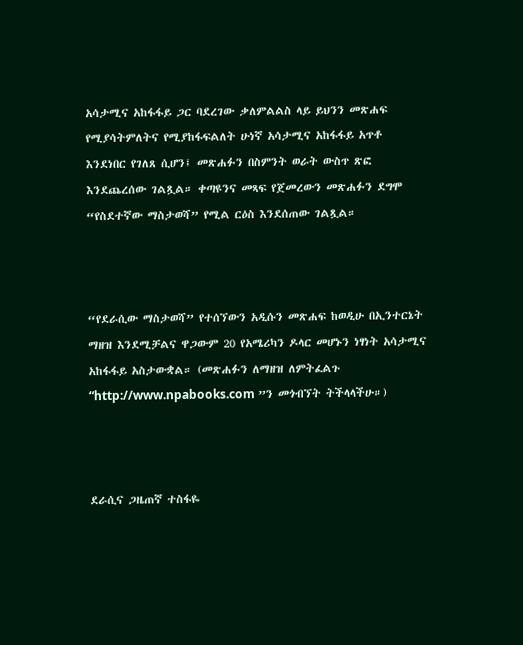አሳታሚና አከፋፋይ ጋር ባደረገው ቃለምልልስ ላይ ይህንን መጽሐፍ የሚያሳትምለትና የሚያከፋፍልለት ሁነኛ አሳታሚና አከፋፋይ አጥቶ እንደነበር የገለጸ ሲሆን፤ መጽሐፉን በስምንት ወራት ውስጥ ጽፎ እንደጨረሰው ገልጿል። ቀጣዩንና መጻፍ የጀመረውን መጽሐፉን ደግሞ “የስደተኛው ማስታወሻ” የሚል ርዕስ እንደሰጠው ገልጿል።



“የደራሲው ማስታወሻ” የተሰኘውን አዲሱን መጽሐፍ ከወዲሁ በኢንተርኔት ማዘዝ እንደሚቻልና ዋጋውም 20 የአሜሪካን ዶላር መሆኑን ነፃነት አሳታሚና አከፋፋይ አስታውቋል። (መጽሐፉን ለማዘዝ ለምትፈልጉ “http://www.npabooks.com ”ን መጎብኘት ትችላላችሁ።)



ደራሲና ጋዜጠኛ ተስፋዬ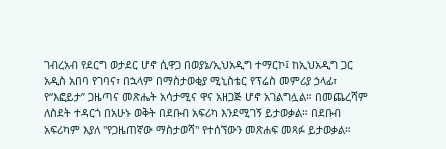ገብረአብ የደርግ ወታደር ሆኖ ሲዋጋ በወያኔ/ኢህአዲግ ተማርኮ፤ ከኢህአዲግ ጋር አዲስ አበባ የገባና፣ በኋላም በማስታወቂያ ሚኒስቴር የፕሬስ መምሪያ ኃላፊ፣ የ“እፎይታ” ጋዜጣና መጽሔት አሳታሚና ዋና አዘጋጅ ሆኖ አገልግሏል። በመጨረሻም ለስደት ተዳርጎ በአሁኑ ወቅት በደቡብ አፍሪካ እንደሚገኝ ይታወቃል። በደቡብ አፍሪካም እያለ "የጋዜጠኛው ማስታወሻ" የተሰኘውን መጽሐፍ መጻፉ ይታወቃል።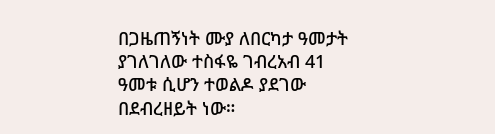በጋዜጠኝነት ሙያ ለበርካታ ዓመታት ያገለገለው ተስፋዬ ገብረአብ 41 ዓመቱ ሲሆን ተወልዶ ያደገው በደብረዘይት ነው።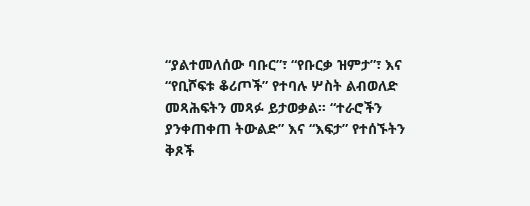“ያልተመለሰው ባቡር”፣ “የቡርቃ ዝምታ”፣ እና “የቢሾፍቱ ቆሪጦች” የተባሉ ሦስት ልብወለድ መጻሕፍትን መጻፉ ይታወቃል። “ተራሮችን ያንቀጠቀጠ ትውልድ” እና “እፍታ” የተሰኙትን ቅጾች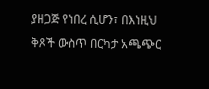ያዘጋጅ የነበረ ሲሆን፣ በእነዚህ ቅጾች ውስጥ በርካታ አጫጭር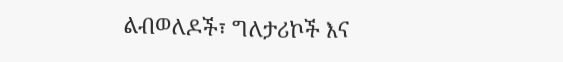ልብወለዶች፣ ግለታሪኮች እና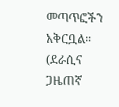መጣጥፎችን አቅርቧል። (ደራሲና ጋዜጠኛ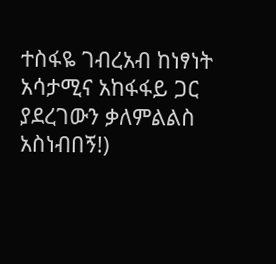ተስፋዬ ገብረአብ ከነፃነት አሳታሚና አከፋፋይ ጋር ያደረገውን ቃለምልልስ አስነብበኝ!)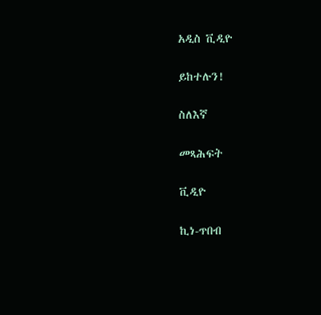አዲስ ቪዲዮ

ይከተሉን!

ስለእኛ

መጻሕፍት

ቪዲዮ

ኪነ-ጥበብ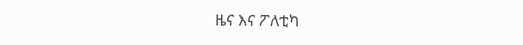ዜና እና ፖለቲካ